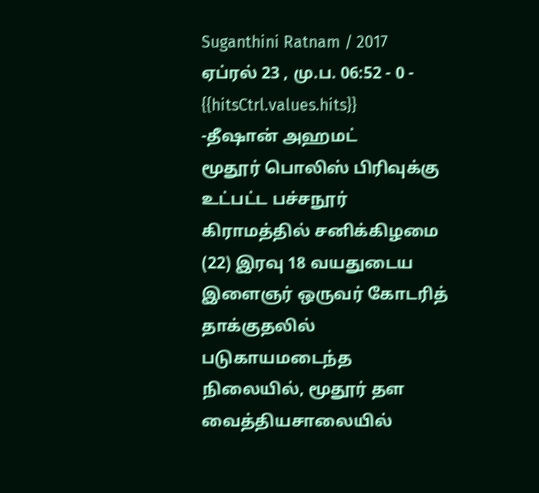Suganthini Ratnam / 2017 ஏப்ரல் 23 , மு.ப. 06:52 - 0 - {{hitsCtrl.values.hits}}
-தீஷான் அஹமட்
மூதூர் பொலிஸ் பிரிவுக்கு உட்பட்ட பச்சநூர் கிராமத்தில் சனிக்கிழமை (22) இரவு 18 வயதுடைய இளைஞர் ஒருவர் கோடரித் தாக்குதலில் படுகாயமடைந்த நிலையில், மூதூர் தள வைத்தியசாலையில்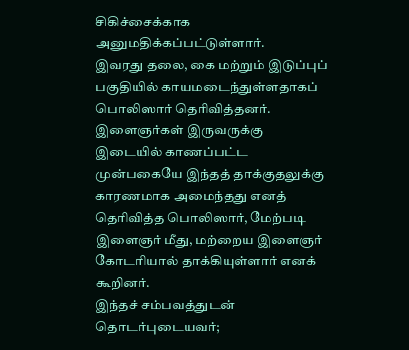சிகிச்சைக்காக அனுமதிக்கப்பட்டுள்ளார்.
இவரது தலை, கை மற்றும் இடுப்புப் பகுதியில் காயமடைந்துள்ளதாகப் பொலிஸார் தெரிவித்தனர்.
இளைஞர்கள் இருவருக்கு இடையில் காணப்பட்ட முன்பகையே இந்தத் தாக்குதலுக்கு காரணமாக அமைந்தது எனத் தெரிவித்த பொலிஸார், மேற்படி இளைஞர் மீது, மற்றைய இளைஞர் கோடரியால் தாக்கியுள்ளார் எனக் கூறினர்.
இந்தச் சம்பவத்துடன் தொடர்புடையவர்;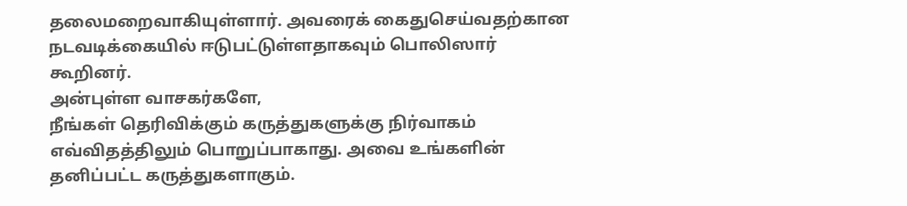தலைமறைவாகியுள்ளார். அவரைக் கைதுசெய்வதற்கான நடவடிக்கையில் ஈடுபட்டுள்ளதாகவும் பொலிஸார் கூறினர்.
அன்புள்ள வாசகர்களே,
நீங்கள் தெரிவிக்கும் கருத்துகளுக்கு நிர்வாகம் எவ்விதத்திலும் பொறுப்பாகாது. அவை உங்களின் தனிப்பட்ட கருத்துகளாகும்.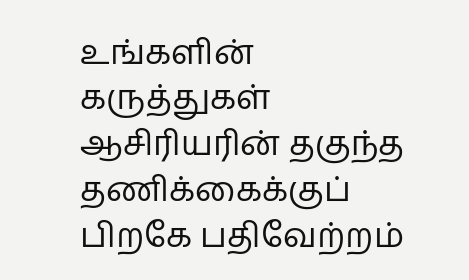உங்களின் கருத்துகள் ஆசிரியரின் தகுந்த தணிக்கைக்குப் பிறகே பதிவேற்றம்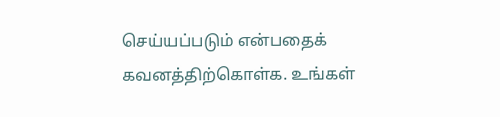செய்யப்படும் என்பதைக் கவனத்திற்கொள்க. உங்கள்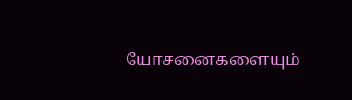யோசனைகளையும்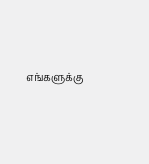எங்களுக்கு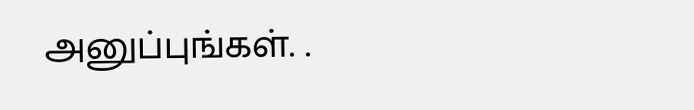அனுப்புங்கள். .